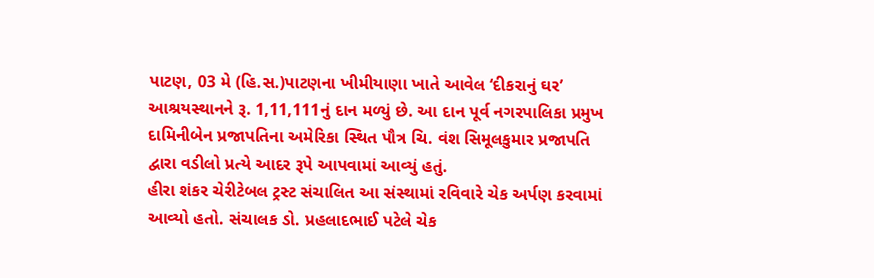પાટણ, 03 મે (હિ.સ.)પાટણના ખીમીયાણા ખાતે આવેલ ‘દીકરાનું ઘર’ આશ્રયસ્થાનને રૂ. 1,11,111નું દાન મળ્યું છે. આ દાન પૂર્વ નગરપાલિકા પ્રમુખ દામિનીબેન પ્રજાપતિના અમેરિકા સ્થિત પૌત્ર ચિ. વંશ સિમૂલકુમાર પ્રજાપતિ દ્વારા વડીલો પ્રત્યે આદર રૂપે આપવામાં આવ્યું હતું.
હીરા શંકર ચેરીટેબલ ટ્રસ્ટ સંચાલિત આ સંસ્થામાં રવિવારે ચેક અર્પણ કરવામાં આવ્યો હતો. સંચાલક ડો. પ્રહલાદભાઈ પટેલે ચેક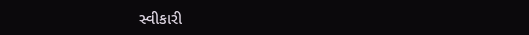સ્વીકારી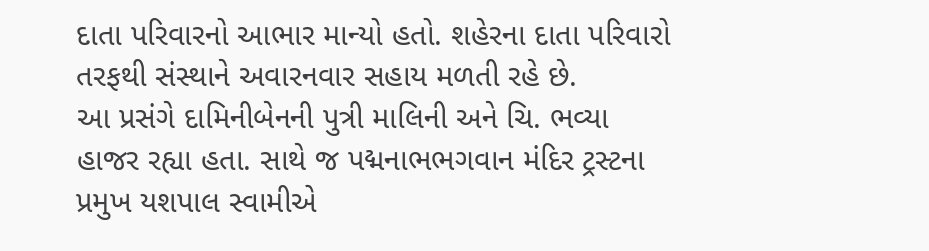દાતા પરિવારનો આભાર માન્યો હતો. શહેરના દાતા પરિવારો તરફથી સંસ્થાને અવારનવાર સહાય મળતી રહે છે.
આ પ્રસંગે દામિનીબેનની પુત્રી માલિની અને ચિ. ભવ્યા હાજર રહ્યા હતા. સાથે જ પદ્મનાભભગવાન મંદિર ટ્રસ્ટના પ્રમુખ યશપાલ સ્વામીએ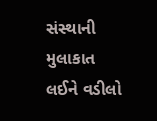સંસ્થાની મુલાકાત લઈને વડીલો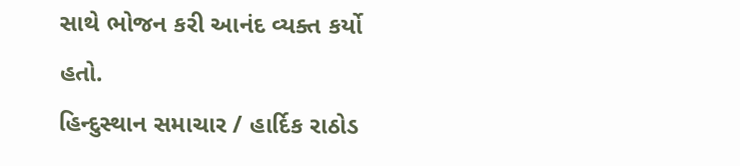સાથે ભોજન કરી આનંદ વ્યક્ત કર્યો હતો.
હિન્દુસ્થાન સમાચાર / હાર્દિક રાઠોડ